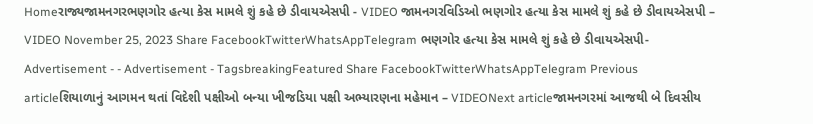Homeરાજ્યજામનગરભણગોર હત્યા કેસ મામલે શું કહે છે ડીવાયએસપી - VIDEO જામનગરવિડિઓ ભણગોર હત્યા કેસ મામલે શું કહે છે ડીવાયએસપી – VIDEO November 25, 2023 Share FacebookTwitterWhatsAppTelegram ભણગોર હત્યા કેસ મામલે શું કહે છે ડીવાયએસપી- Advertisement - - Advertisement - TagsbreakingFeatured Share FacebookTwitterWhatsAppTelegram Previous articleશિયાળાનું આગમન થતાં વિદેશી પક્ષીઓ બન્યા ખીજડિયા પક્ષી અભ્યારણના મહેમાન – VIDEONext articleજામનગરમાં આજથી બે દિવસીય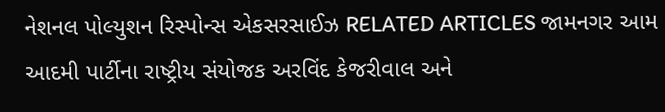નેશનલ પોલ્યુશન રિસ્પોન્સ એકસરસાઈઝ RELATED ARTICLES જામનગર આમ આદમી પાર્ટીના રાષ્ટ્રીય સંયોજક અરવિંદ કેજરીવાલ અને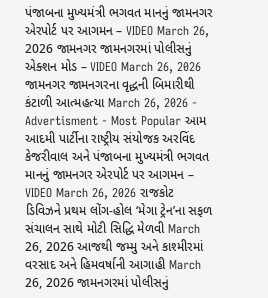પંજાબના મુખ્યમંત્રી ભગવત માનનું જામનગર એરપોર્ટ પર આગમન – VIDEO March 26, 2026 જામનગર જામનગરમાં પોલીસનું એક્શન મોડ – VIDEO March 26, 2026 જામનગર જામનગરના વૃદ્ધની બિમારીથી કંટાળી આત્મહત્યા March 26, 2026 - Advertisment - Most Popular આમ આદમી પાર્ટીના રાષ્ટ્રીય સંયોજક અરવિંદ કેજરીવાલ અને પંજાબના મુખ્યમંત્રી ભગવત માનનું જામનગર એરપોર્ટ પર આગમન – VIDEO March 26, 2026 રાજકોટ ડિવિઝને પ્રથમ લોંગ-હોલ ‘મેગા ટ્રેન’ના સફળ સંચાલન સાથે મોટી સિદ્ધિ મેળવી March 26, 2026 આજથી જમ્મુ અને કાશ્મીરમાં વરસાદ અને હિમવર્ષાની આગાહી March 26, 2026 જામનગરમાં પોલીસનું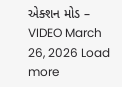એક્શન મોડ – VIDEO March 26, 2026 Load more